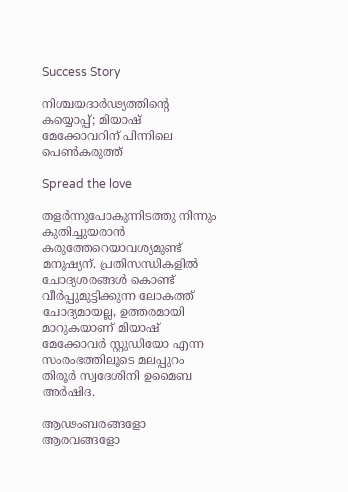Success Story

നിശ്ചയദാര്‍ഢ്യത്തിന്റെ കയ്യൊപ്പ്; മിയാഷ് മേക്കോവറിന് പിന്നിലെ പെണ്‍കരുത്ത്

Spread the love

തളര്‍ന്നുപോകുന്നിടത്തു നിന്നും കുതിച്ചുയരാന്‍ കരുത്തേറെയാവശ്യമുണ്ട് മനുഷ്യന്. പ്രതിസന്ധികളില്‍ ചോദ്യശരങ്ങള്‍ കൊണ്ട് വീര്‍പ്പുമുട്ടിക്കുന്ന ലോകത്ത് ചോദ്യമായല്ല, ഉത്തരമായി മാറുകയാണ് മിയാഷ് മേക്കോവര്‍ സ്റ്റുഡിയോ എന്ന സംരംഭത്തിലൂടെ മലപ്പുറം തിരൂര്‍ സ്വദേശിനി ഉമൈബ അര്‍ഷിദ.

ആഢംബരങ്ങളോ ആരവങ്ങളോ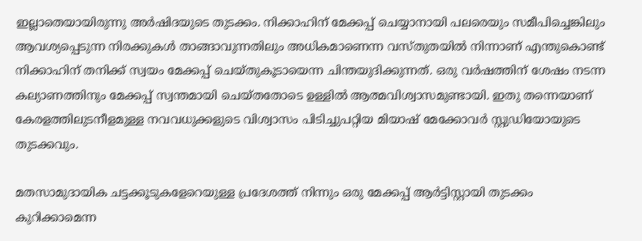ഇല്ലാതെയായിരുന്നു അര്‍ഷിദയുടെ തുടക്കം. നിക്കാഹിന് മേക്കപ്പ് ചെയ്യാനായി പലരെയും സമീപിച്ചെങ്കിലും ആവശ്യപ്പെടുന്ന നിരക്കുകള്‍ താങ്ങാവുന്നതിലും അധികമാണെന്ന വസ്തുതയില്‍ നിന്നാണ് എന്തുകൊണ്ട് നിക്കാഹിന് തനിക്ക് സ്വയം മേക്കപ്പ് ചെയ്തുകൂടായെന്ന ചിന്തയുദിക്കുന്നത്. ഒരു വര്‍ഷത്തിന് ശേഷം നടന്ന കല്യാണത്തിനും മേക്കപ്പ് സ്വന്തമായി ചെയ്തതോടെ ഉള്ളില്‍ ആത്മവിശ്വാസമുണ്ടായി. ഇതു തന്നെയാണ് കേരളത്തിലുടനീളമുള്ള നവവധുക്കളുടെ വിശ്വാസം പിടിച്ചുപറ്റിയ മിയാഷ് മേക്കോവര്‍ സ്റ്റുഡിയോയുടെ തുടക്കവും.

മതസാമുദായിക ചട്ടക്കൂടുകളേറെയുള്ള പ്രദേശത്ത് നിന്നും ഒരു മേക്കപ്പ് ആര്‍ട്ടിസ്റ്റായി തുടക്കം കുറിക്കാമെന്ന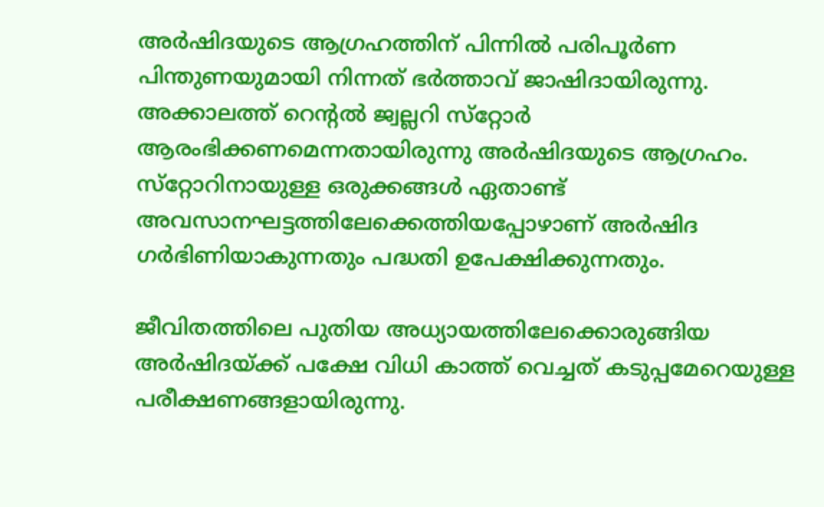അര്‍ഷിദയുടെ ആഗ്രഹത്തിന് പിന്നില്‍ പരിപൂര്‍ണ പിന്തുണയുമായി നിന്നത് ഭര്‍ത്താവ് ജാഷിദായിരുന്നു. അക്കാലത്ത് റെന്റല്‍ ജ്വല്ലറി സ്‌റ്റോര്‍ ആരംഭിക്കണമെന്നതായിരുന്നു അര്‍ഷിദയുടെ ആഗ്രഹം. സ്‌റ്റോറിനായുള്ള ഒരുക്കങ്ങള്‍ ഏതാണ്ട് അവസാനഘട്ടത്തിലേക്കെത്തിയപ്പോഴാണ് അര്‍ഷിദ ഗര്‍ഭിണിയാകുന്നതും പദ്ധതി ഉപേക്ഷിക്കുന്നതും.

ജീവിതത്തിലെ പുതിയ അധ്യായത്തിലേക്കൊരുങ്ങിയ അര്‍ഷിദയ്ക്ക് പക്ഷേ വിധി കാത്ത് വെച്ചത് കടുപ്പമേറെയുള്ള പരീക്ഷണങ്ങളായിരുന്നു.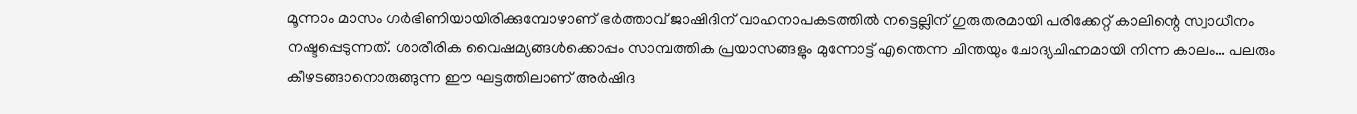മൂന്നാം മാസം ഗര്‍ഭിണിയായിരിക്കുമ്പോഴാണ് ഭര്‍ത്താവ് ജാഷിദിന് വാഹനാപകടത്തില്‍ നട്ടെല്ലിന് ഗുരുതരമായി പരിക്കേറ്റ് കാലിന്റെ സ്വാധീനം നഷ്ടപ്പെടുന്നത്. ശാരീരിക വൈഷമ്യങ്ങള്‍ക്കൊപ്പം സാമ്പത്തിക പ്രയാസങ്ങളും മുന്നോട്ട് എന്തെന്ന ചിന്തയും ചോദ്യചിഹ്നമായി നിന്ന കാലം… പലരും കീഴടങ്ങാനൊരുങ്ങുന്ന ഈ ഘട്ടത്തിലാണ് അര്‍ഷിദ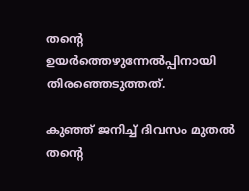തന്റെ ഉയര്‍ത്തെഴുന്നേല്‍പ്പിനായി തിരഞ്ഞെടുത്തത്.

കുഞ്ഞ് ജനിച്ച് ദിവസം മുതല്‍ തന്റെ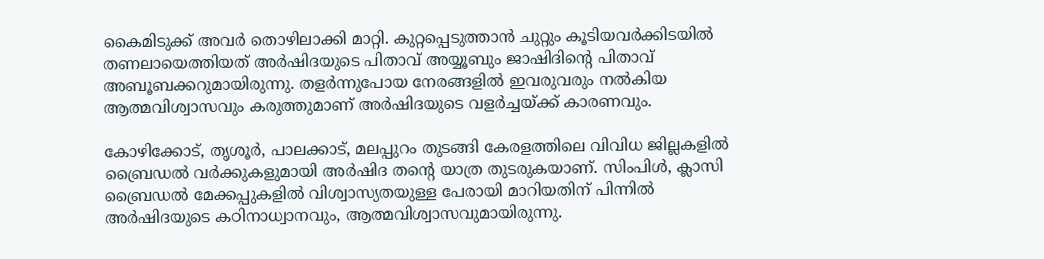കൈമിടുക്ക് അവര്‍ തൊഴിലാക്കി മാറ്റി. കുറ്റപ്പെടുത്താന്‍ ചുറ്റും കൂടിയവര്‍ക്കിടയില്‍ തണലായെത്തിയത് അര്‍ഷിദയുടെ പിതാവ് അയ്യൂബും ജാഷിദിന്റെ പിതാവ് അബൂബക്കറുമായിരുന്നു. തളര്‍ന്നുപോയ നേരങ്ങളില്‍ ഇവരുവരും നല്‍കിയ ആത്മവിശ്വാസവും കരുത്തുമാണ് അര്‍ഷിദയുടെ വളര്‍ച്ചയ്ക്ക് കാരണവും.

കോഴിക്കോട്, തൃശൂര്‍, പാലക്കാട്, മലപ്പുറം തുടങ്ങി കേരളത്തിലെ വിവിധ ജില്ലകളില്‍ ബ്രൈഡല്‍ വര്‍ക്കുകളുമായി അര്‍ഷിദ തന്റെ യാത്ര തുടരുകയാണ്. സിംപിള്‍, ക്ലാസി ബ്രൈഡല്‍ മേക്കപ്പുകളില്‍ വിശ്വാസ്യതയുള്ള പേരായി മാറിയതിന് പിന്നില്‍ അര്‍ഷിദയുടെ കഠിനാധ്വാനവും, ആത്മവിശ്വാസവുമായിരുന്നു.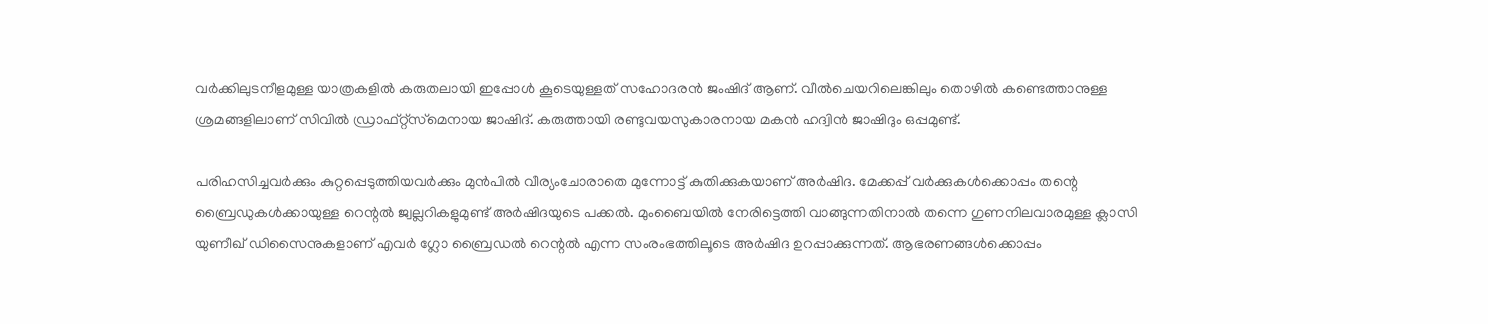വര്‍ക്കിലുടനീളമുള്ള യാത്രകളില്‍ കരുതലായി ഇപ്പോള്‍ കൂടെയുള്ളത് സഹോദരന്‍ ജംഷിദ് ആണ്. വീല്‍ചെയറിലെങ്കിലും തൊഴില്‍ കണ്ടെത്താനുള്ള ശ്രമങ്ങളിലാണ് സിവില്‍ ഡ്രാഫ്റ്റ്‌സ്‌മെനായ ജാഷിദ്. കരുത്തായി രണ്ടുവയസുകാരനായ മകന്‍ ഹദ്വിന്‍ ജാഷിദും ഒപ്പമുണ്ട്.

പരിഹസിച്ചവര്‍ക്കും കുറ്റപ്പെടുത്തിയവര്‍ക്കും മുന്‍പില്‍ വീര്യംചോരാതെ മുന്നോട്ട് കുതിക്കുകയാണ് അര്‍ഷിദ. മേക്കപ്പ് വര്‍ക്കുകള്‍ക്കൊപ്പം തന്റെ ബ്രൈഡുകള്‍ക്കായുള്ള റെന്റല്‍ ജ്വല്ലറികളുമുണ്ട് അര്‍ഷിദയുടെ പക്കല്‍. മുംബൈയില്‍ നേരിട്ടെത്തി വാങ്ങുന്നതിനാല്‍ തന്നെ ഗുണനിലവാരമുള്ള ക്ലാസി യുണീഖ് ഡിസൈനുകളാണ് എവര്‍ ഗ്ലോ ബ്രൈഡല്‍ റെന്റല്‍ എന്ന സംരംഭത്തിലൂടെ അര്‍ഷിദ ഉറപ്പാക്കുന്നത്. ആഭരണങ്ങള്‍ക്കൊപ്പം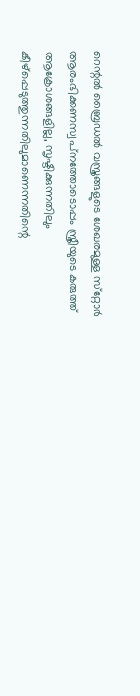റെന്റല്‍ ബ്രൈഡല്‍ വസ്ത്രങ്ങളുടെ ശേഖരമുള്ള സ്‌റ്റോര്‍ ആരംഭിക്കണസ്വപ്‌നത്തോടൊപ്പം സ്ത്രീയുടെ കരുത്ത് ആക്രോശങ്ങളില്ല, സൃഷ്ടിക്കുന്നതിലും കീഴ്‌പ്പെടുത്തുന്നതിലുമാണെന്നതിന്റെ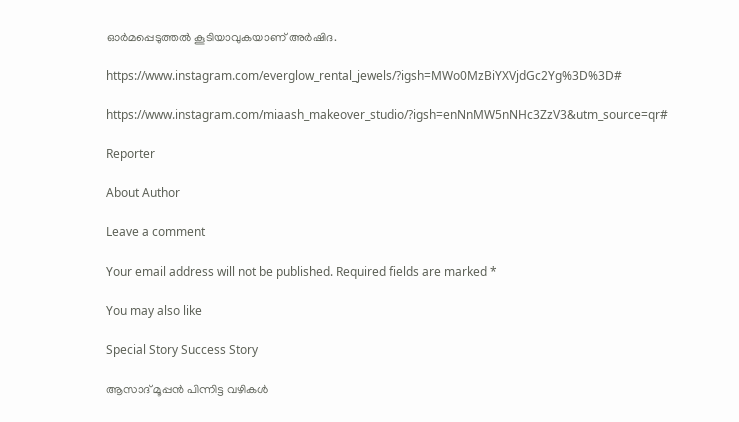ഓര്‍മപ്പെടുത്തല്‍ കൂടിയാവുകയാണ് അര്‍ഷിദ.

https://www.instagram.com/everglow_rental_jewels/?igsh=MWo0MzBiYXVjdGc2Yg%3D%3D#

https://www.instagram.com/miaash_makeover_studio/?igsh=enNnMW5nNHc3ZzV3&utm_source=qr#

Reporter

About Author

Leave a comment

Your email address will not be published. Required fields are marked *

You may also like

Special Story Success Story

ആസാദ് മൂപ്പന്‍ പിന്നിട്ട വഴികള്‍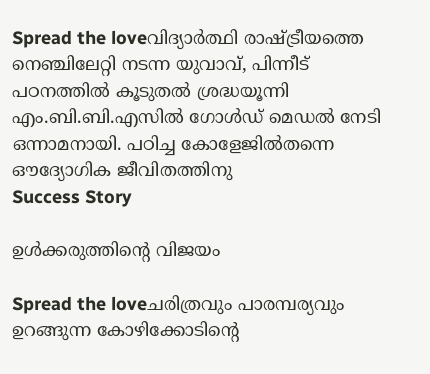Spread the loveവിദ്യാര്‍ത്ഥി രാഷ്ട്രീയത്തെ നെഞ്ചിലേറ്റി നടന്ന യുവാവ്, പിന്നീട് പഠനത്തില്‍ കൂടുതല്‍ ശ്രദ്ധയൂന്നി എം.ബി.ബി.എസില്‍ ഗോള്‍ഡ് മെഡല്‍ നേടി ഒന്നാമനായി. പഠിച്ച കോളേജില്‍തന്നെ ഔദ്യോഗിക ജീവിതത്തിനു
Success Story

ഉള്‍ക്കരുത്തിന്റെ വിജയം

Spread the loveചരിത്രവും പാരമ്പര്യവും ഉറങ്ങുന്ന കോഴിക്കോടിന്റെ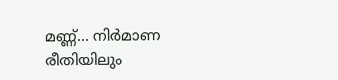മണ്ണ്… നിര്‍മാണ രീതിയിലും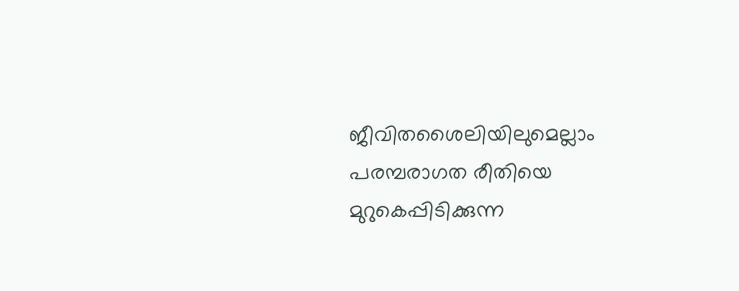ജീവിതശൈലിയിലുമെല്ലാം പരമ്പരാഗത രീതിയെ മുറുകെപ്പിടിക്കുന്ന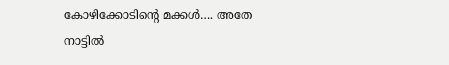കോഴിക്കോടിന്റെ മക്കള്‍…. അതേ നാട്ടില്‍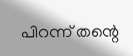പിറന്ന് തന്റെ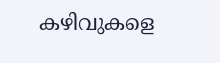കഴിവുകളെ